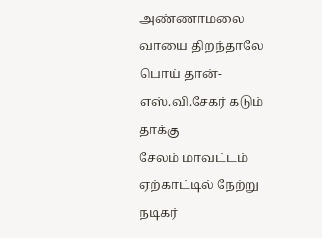அண்ணாமலை வாயை திறந்தாலே பொய் தான்-எஸ்.வி.சேகர் கடும் தாக்கு
சேலம் மாவட்டம் ஏற்காட்டில் நேற்று நடிகர்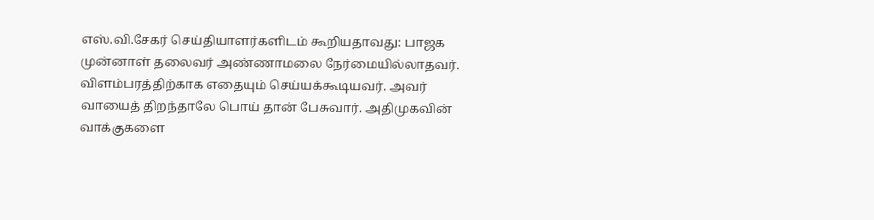எஸ்.வி.சேகர் செய்தியாளர்களிடம் கூறியதாவது: பாஜக முன்னாள் தலைவர் அண்ணாமலை நேர்மையில்லாதவர். விளம்பரத்திற்காக எதையும் செய்யக்கூடியவர். அவர் வாயைத் திறந்தாலே பொய் தான் பேசுவார். அதிமுகவின் வாக்குகளை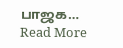பாஜக… Read More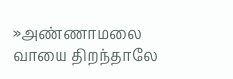»அண்ணாமலை வாயை திறந்தாலே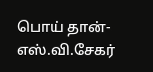பொய் தான்-எஸ்.வி.சேகர்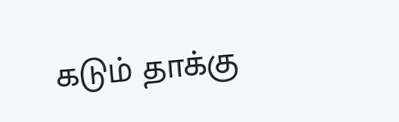கடும் தாக்கு